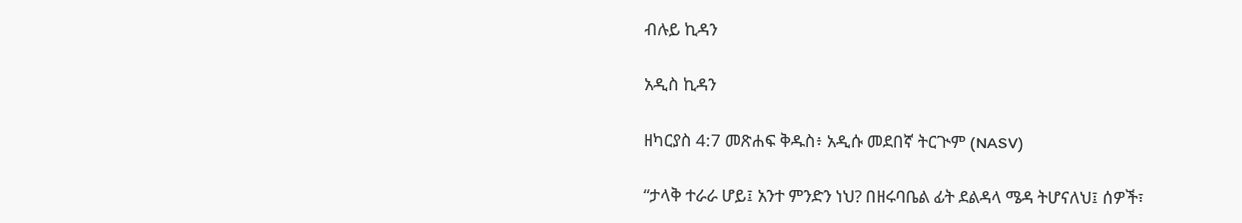ብሉይ ኪዳን

አዲስ ኪዳን

ዘካርያስ 4:7 መጽሐፍ ቅዱስ፥ አዲሱ መደበኛ ትርጒም (NASV)

“ታላቅ ተራራ ሆይ፤ አንተ ምንድን ነህ? በዘሩባቤል ፊት ደልዳላ ሜዳ ትሆናለህ፤ ሰዎች፣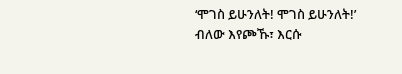‘ሞገስ ይሁንለት! ሞገስ ይሁንለት!’ ብለው እየጮኹ፣ እርሱ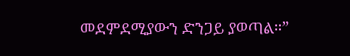መደምደሚያውን ድንጋይ ያወጣል።”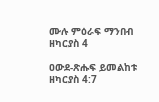ሙሉ ምዕራፍ ማንበብ ዘካርያስ 4

ዐውደ-ጽሑፍ ይመልከቱ ዘካርያስ 4:7